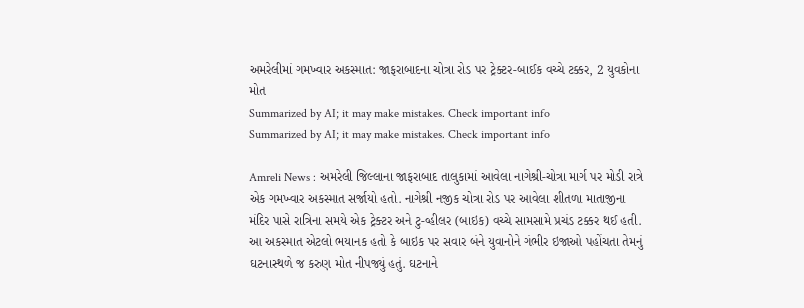અમરેલીમાં ગમખ્વાર અકસ્માત: જાફરાબાદના ચોત્રા રોડ પર ટ્રેક્ટર-બાઈક વચ્ચે ટક્કર, 2 યુવકોના મોત
Summarized by AI; it may make mistakes. Check important info
Summarized by AI; it may make mistakes. Check important info

Amreli News : અમરેલી જિલ્લાના જાફરાબાદ તાલુકામાં આવેલા નાગેશ્રી-ચોત્રા માર્ગ પર મોડી રાત્રે એક ગમખ્વાર અકસ્માત સર્જાયો હતો. નાગેશ્રી નજીક ચોત્રા રોડ પર આવેલા શીતળા માતાજીના મંદિર પાસે રાત્રિના સમયે એક ટ્રેક્ટર અને ટુ-વ્હીલર (બાઇક) વચ્ચે સામસામે પ્રચંડ ટક્કર થઈ હતી. આ અકસ્માત એટલો ભયાનક હતો કે બાઇક પર સવાર બંને યુવાનોને ગંભીર ઇજાઓ પહોંચતા તેમનું ઘટનાસ્થળે જ કરુણ મોત નીપજ્યું હતું. ઘટનાને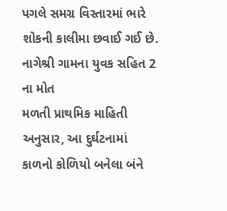પગલે સમગ્ર વિસ્તારમાં ભારે શોકની કાલીમા છવાઈ ગઈ છે.
નાગેશ્રી ગામના યુવક સહિત 2 ના મોત
મળતી પ્રાથમિક માહિતી અનુસાર, આ દુર્ઘટનામાં કાળનો કોળિયો બનેલા બંને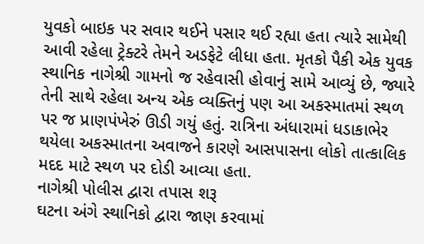યુવકો બાઇક પર સવાર થઈને પસાર થઈ રહ્યા હતા ત્યારે સામેથી આવી રહેલા ટ્રેક્ટરે તેમને અડફેટે લીધા હતા. મૃતકો પૈકી એક યુવક સ્થાનિક નાગેશ્રી ગામનો જ રહેવાસી હોવાનું સામે આવ્યું છે, જ્યારે તેની સાથે રહેલા અન્ય એક વ્યક્તિનું પણ આ અકસ્માતમાં સ્થળ પર જ પ્રાણપંખેરું ઊડી ગયું હતું. રાત્રિના અંધારામાં ધડાકાભેર થયેલા અકસ્માતના અવાજને કારણે આસપાસના લોકો તાત્કાલિક મદદ માટે સ્થળ પર દોડી આવ્યા હતા.
નાગેશ્રી પોલીસ દ્વારા તપાસ શરૂ
ઘટના અંગે સ્થાનિકો દ્વારા જાણ કરવામાં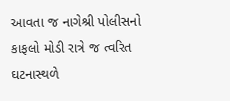આવતા જ નાગેશ્રી પોલીસનો કાફલો મોડી રાત્રે જ ત્વરિત ઘટનાસ્થળે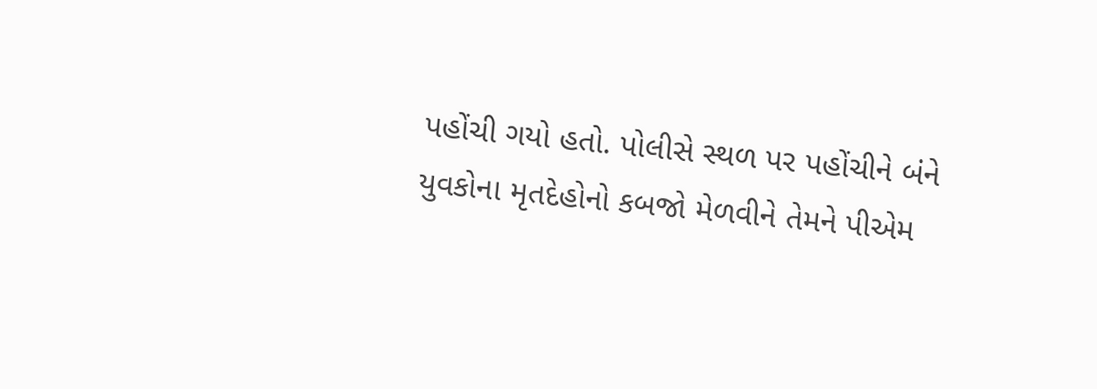પહોંચી ગયો હતો. પોલીસે સ્થળ પર પહોંચીને બંને યુવકોના મૃતદેહોનો કબજો મેળવીને તેમને પીએમ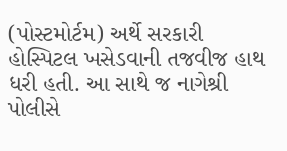(પોસ્ટમોર્ટમ) અર્થે સરકારી હોસ્પિટલ ખસેડવાની તજવીજ હાથ ધરી હતી. આ સાથે જ નાગેશ્રી પોલીસે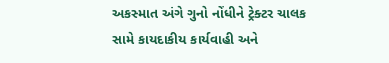અકસ્માત અંગે ગુનો નોંધીને ટ્રેક્ટર ચાલક સામે કાયદાકીય કાર્યવાહી અને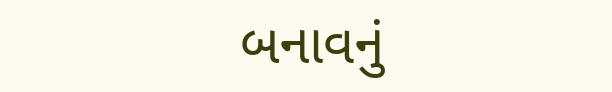બનાવનું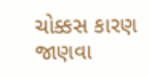ચોક્કસ કારણ જાણવા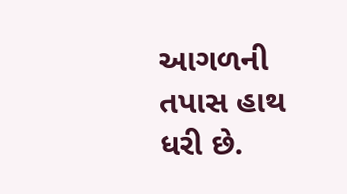આગળની તપાસ હાથ ધરી છે.